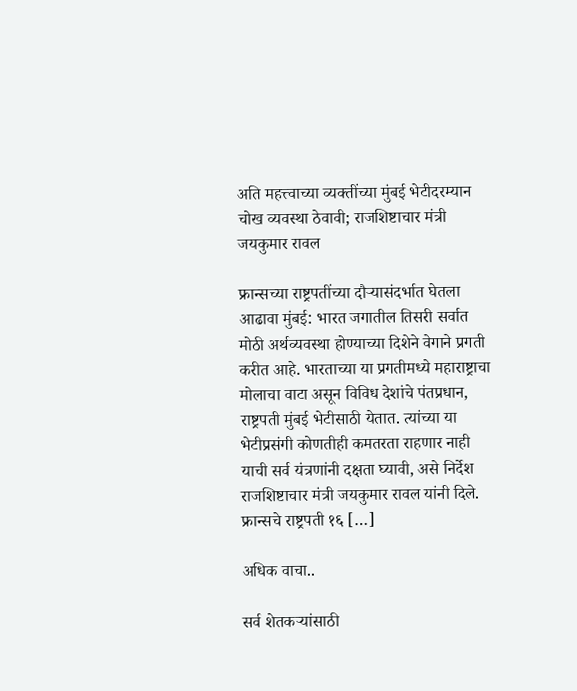अति महत्त्वाच्या व्यक्तींच्या मुंबई भेटीदरम्यान चोख व्यवस्था ठेवावी; राजशिष्टाचार मंत्री जयकुमार रावल

फ्रान्सच्या राष्ट्रपतींच्या दौऱ्यासंदर्भात घेतला आढावा मुंबई: भारत जगातील तिसरी सर्वात मोठी अर्थव्यवस्था होण्याच्या दिशेने वेगाने प्रगती करीत आहे. भारताच्या या प्रगतीमध्ये महाराष्ट्राचा मोलाचा वाटा असून विविध देशांचे पंतप्रधान, राष्ट्रपती मुंबई भेटीसाठी येतात. त्यांच्या या भेटीप्रसंगी कोणतीही कमतरता राहणार नाही याची सर्व यंत्रणांनी दक्षता घ्यावी, असे निर्देश राजशिष्टाचार मंत्री जयकुमार रावल यांनी दिले. फ्रान्सचे राष्ट्रपती १६ […]

अधिक वाचा..

सर्व शेतकऱ्यांसाठी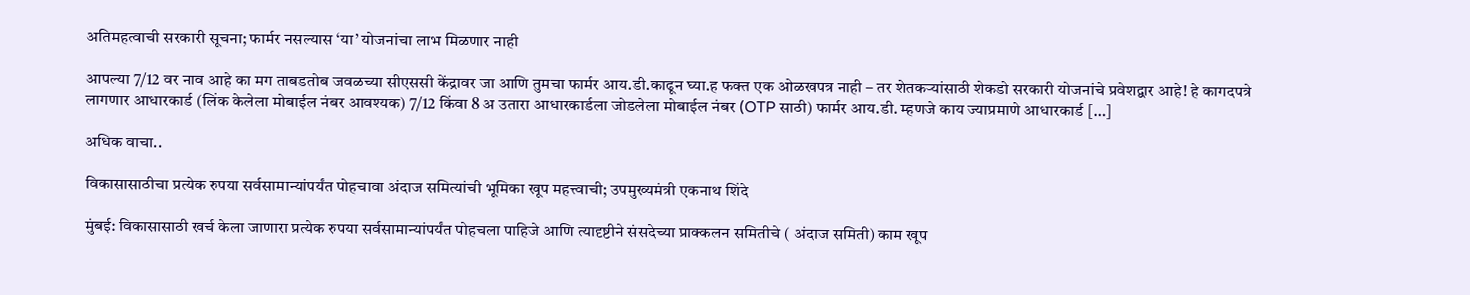अतिमहत्वाची सरकारी सूचना; फार्मर नसल्यास ‘या’ योजनांचा लाभ मिळणार नाही

आपल्या 7/12 वर नाव आहे का मग ताबडतोब जवळच्या सीएससी केंद्रावर जा आणि तुमचा फार्मर आय.डी.काढून घ्या.ह फक्त एक ओळखपत्र नाही – तर शेतकऱ्यांसाठी शेकडो सरकारी योजनांचे प्रवेशद्वार आहे! हे कागदपत्रे लागणार आधारकार्ड (लिंक केलेला मोबाईल नंबर आवश्यक) 7/12 किंवा 8 अ उतारा आधारकार्डला जोडलेला मोबाईल नंबर (OTP साठी) फार्मर आय.डी. म्हणजे काय ज्याप्रमाणे आधारकार्ड […]

अधिक वाचा..

विकासासाठीचा प्रत्येक रुपया सर्वसामान्यांपर्यंत पोहचावा अंदाज समित्यांची भूमिका खूप महत्त्वाची; उपमुख्यमंत्री एकनाथ शिंदे

मुंबई: विकासासाठी खर्च केला जाणारा प्रत्येक रुपया सर्वसामान्यांपर्यंत पोहचला पाहिजे आणि त्यादृष्टीने संसदेच्या प्राक्कलन समितीचे ( अंदाज समिती) काम खूप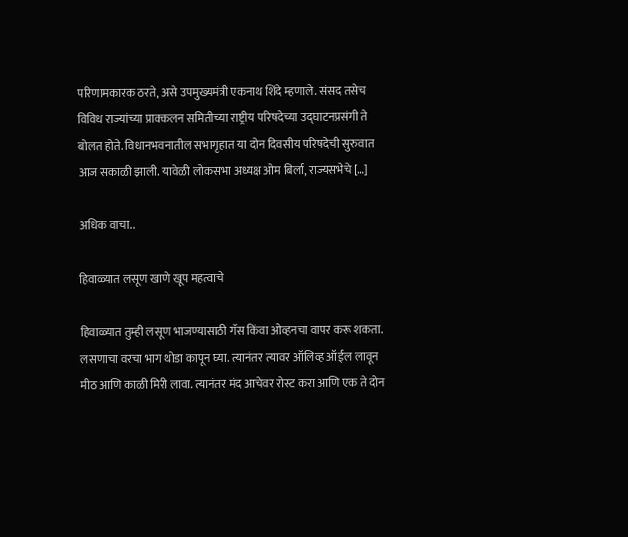परिणामकारक ठरते, असे उपमुख्यमंत्री एकनाथ शिंदे म्हणाले. संसद तसेच विविध राज्यांच्या प्राक्कलन समितीच्या राष्ट्रीय परिषदेच्या उद्घाटनप्रसंगी ते बोलत होते. विधानभवनातील सभागृहात या दोन दिवसीय परिषदेची सुरुवात आज सकाळी झाली. यावेळी लोकसभा अध्यक्ष ओम बिर्ला, राज्यसभेचे […]

अधिक वाचा..

हिवाळ्यात लसूण खाणे खूप महत्वाचे

हिवाळ्यात तुम्ही लसूण भाजण्यासाठी गॅस किंवा ओव्हनचा वापर करू शकता. लसणाचा वरचा भाग थोडा कापून घ्या. त्यानंतर त्यावर ऑलिव्ह ऑईल लावून मीठ आणि काळी मिरी लावा. त्यानंतर मंद आचेवर रोस्ट करा आणि एक ते दोन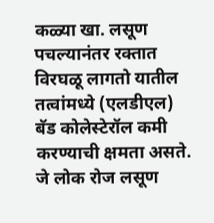कळ्या खा. लसूण पचल्यानंतर रक्तात विरघळू लागतो यातील तत्वांमध्ये (एलडीएल) बॅड कोलेस्टेरॉल कमी करण्याची क्षमता असते. जे लोक रोज लसूण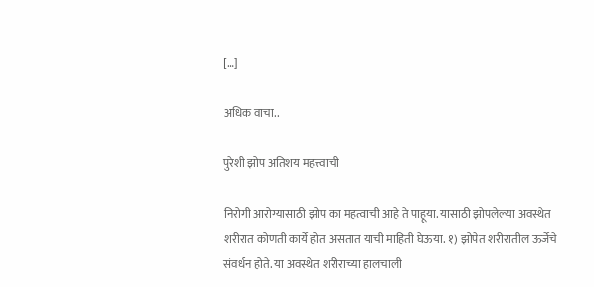[…]

अधिक वाचा..

पुरेशी झोप अतिशय महत्त्वाची

निरोगी आरोग्यासाठी झोप का महत्वाची आहे ते पाहूया. यासाठी झोपलेल्या अवस्थेत शरीरात कोणती कार्ये होत असतात याची माहिती घेऊया. १) झोपेत शरीरातील ऊर्जेचे संवर्धन होते. या अवस्थेत शरीराच्या हालचाली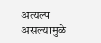अत्यल्प असल्यामुळे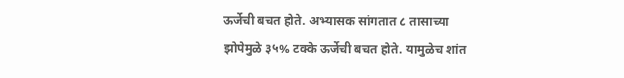ऊर्जेची बचत होते. अभ्यासक सांगतात ८ तासाच्या झोपेमुळे ३५% टक्के ऊर्जेची बचत होते. यामुळेच शांत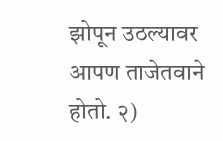झोपून उठल्यावर आपण ताजेतवाने होतो. २)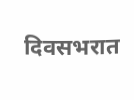दिवसभरात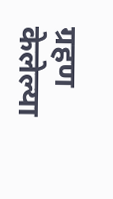ग्रहण केलेल्या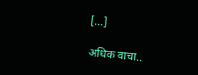[…]

अधिक वाचा..